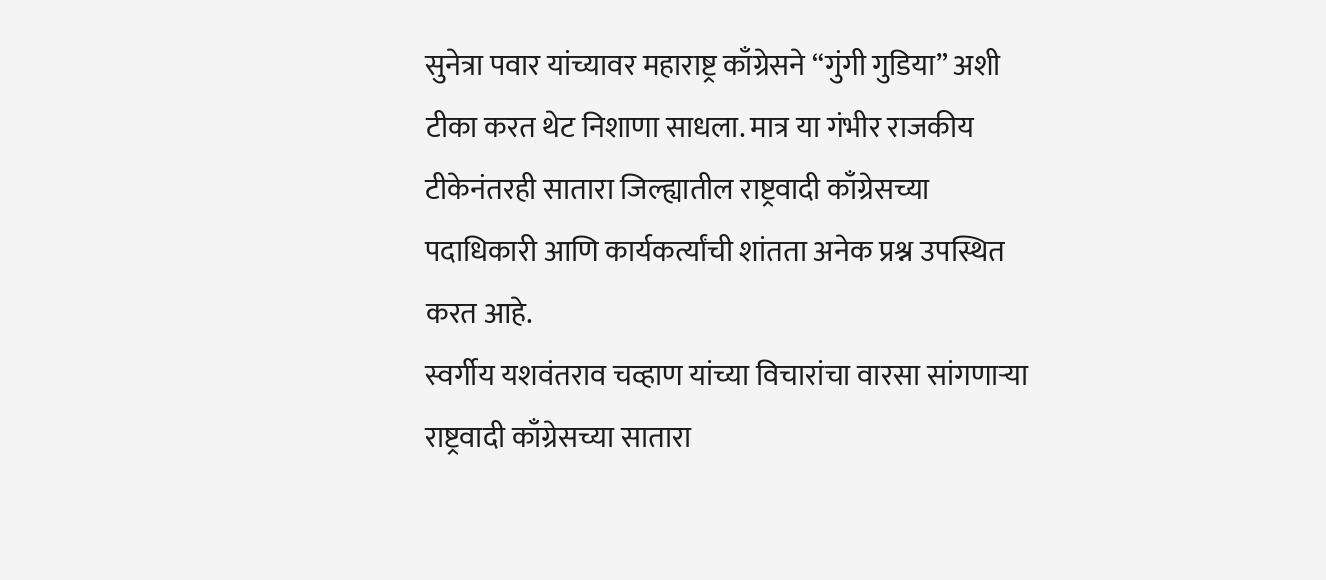सुनेत्रा पवार यांच्यावर महाराष्ट्र काँग्रेसने “गुंगी गुडिया” अशी टीका करत थेट निशाणा साधला. मात्र या गंभीर राजकीय टीकेनंतरही सातारा जिल्ह्यातील राष्ट्रवादी काँग्रेसच्या पदाधिकारी आणि कार्यकर्त्यांची शांतता अनेक प्रश्न उपस्थित करत आहे.
स्वर्गीय यशवंतराव चव्हाण यांच्या विचारांचा वारसा सांगणाऱ्या राष्ट्रवादी काँग्रेसच्या सातारा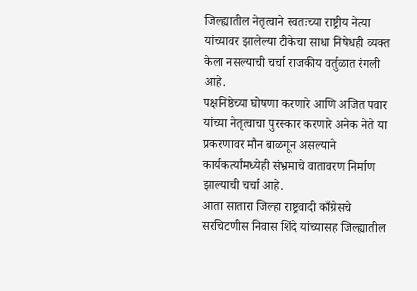जिल्ह्यातील नेतृत्वाने स्वतःच्या राष्ट्रीय नेत्या यांच्यावर झालेल्या टीकेचा साधा निषेधही व्यक्त केला नसल्याची चर्चा राजकीय वर्तुळात रंगली आहे.
पक्षनिष्ठेच्या घोषणा करणारे आणि अजित पवार यांच्या नेतृत्वाचा पुरस्कार करणारे अनेक नेते या प्रकरणावर मौन बाळगून असल्याने कार्यकर्त्यांमध्येही संभ्रमाचे वातावरण निर्माण झाल्याची चर्चा आहे.
आता सातारा जिल्हा राष्ट्रवादी काँग्रेसचे सरचिटणीस निवास शिंदे यांच्यासह जिल्ह्यातील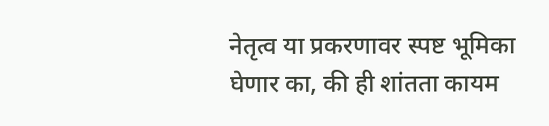नेतृत्व या प्रकरणावर स्पष्ट भूमिका घेणार का, की ही शांतता कायम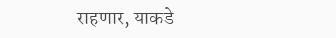राहणार, याकडे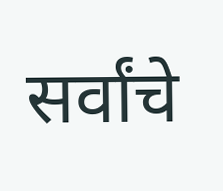सर्वांचे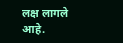लक्ष लागले आहे.